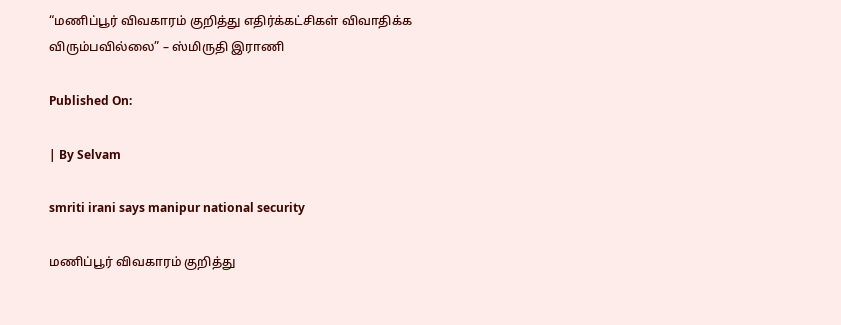“மணிப்பூர் விவகாரம் குறித்து எதிர்க்கட்சிகள் விவாதிக்க விரும்பவில்லை” – ஸ்மிருதி இராணி

Published On:

| By Selvam

smriti irani says manipur national security

மணிப்பூர் விவகாரம் குறித்து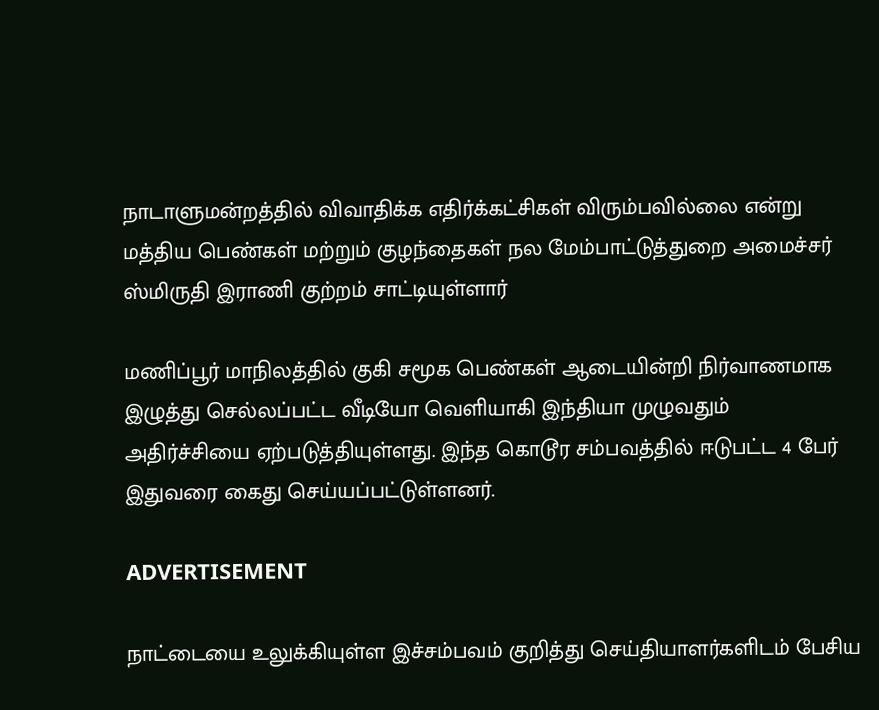நாடாளுமன்றத்தில் விவாதிக்க எதிர்க்கட்சிகள் விரும்பவில்லை என்று மத்திய பெண்கள் மற்றும் குழந்தைகள் நல மேம்பாட்டுத்துறை அமைச்சர் ஸ்மிருதி இராணி குற்றம் சாட்டியுள்ளார்

மணிப்பூர் மாநிலத்தில் குகி சமூக பெண்கள் ஆடையின்றி நிர்வாணமாக இழுத்து செல்லப்பட்ட வீடியோ வெளியாகி இந்தியா முழுவதும் அதிர்ச்சியை ஏற்படுத்தியுள்ளது. இந்த கொடூர சம்பவத்தில் ஈடுபட்ட 4 பேர் இதுவரை கைது செய்யப்பட்டுள்ளனர்.

ADVERTISEMENT

நாட்டையை உலுக்கியுள்ள இச்சம்பவம் குறித்து செய்தியாளர்களிடம் பேசிய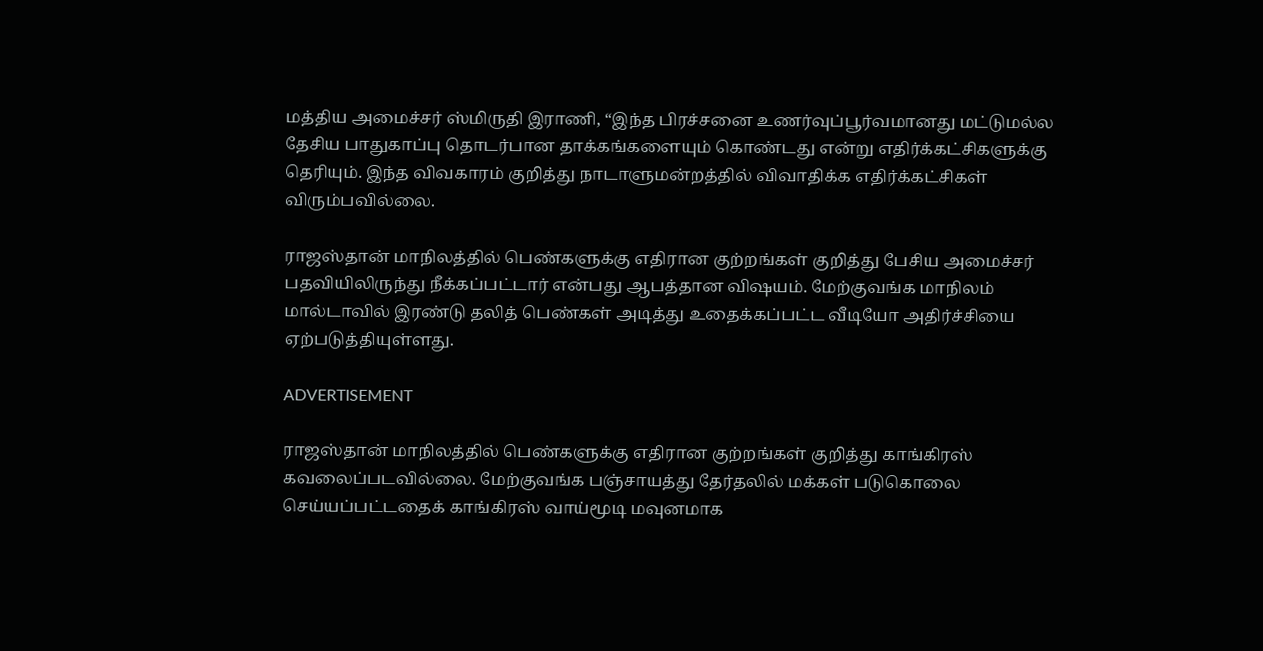மத்திய அமைச்சர் ஸ்மிருதி இராணி, “இந்த பிரச்சனை உணர்வுப்பூர்வமானது மட்டுமல்ல தேசிய பாதுகாப்பு தொடர்பான தாக்கங்களையும் கொண்டது என்று எதிர்க்கட்சிகளுக்கு தெரியும். இந்த விவகாரம் குறித்து நாடாளுமன்றத்தில் விவாதிக்க எதிர்க்கட்சிகள் விரும்பவில்லை.

ராஜஸ்தான் மாநிலத்தில் பெண்களுக்கு எதிரான குற்றங்கள் குறித்து பேசிய அமைச்சர் பதவியிலிருந்து நீக்கப்பட்டார் என்பது ஆபத்தான விஷயம். மேற்குவங்க மாநிலம் மால்டாவில் இரண்டு தலித் பெண்கள் அடித்து உதைக்கப்பட்ட வீடியோ அதிர்ச்சியை ஏற்படுத்தியுள்ளது.

ADVERTISEMENT

ராஜஸ்தான் மாநிலத்தில் பெண்களுக்கு எதிரான குற்றங்கள் குறித்து காங்கிரஸ் கவலைப்படவில்லை. மேற்குவங்க பஞ்சாயத்து தேர்தலில் மக்கள் படுகொலை செய்யப்பட்டதைக் காங்கிரஸ் வாய்மூடி மவுனமாக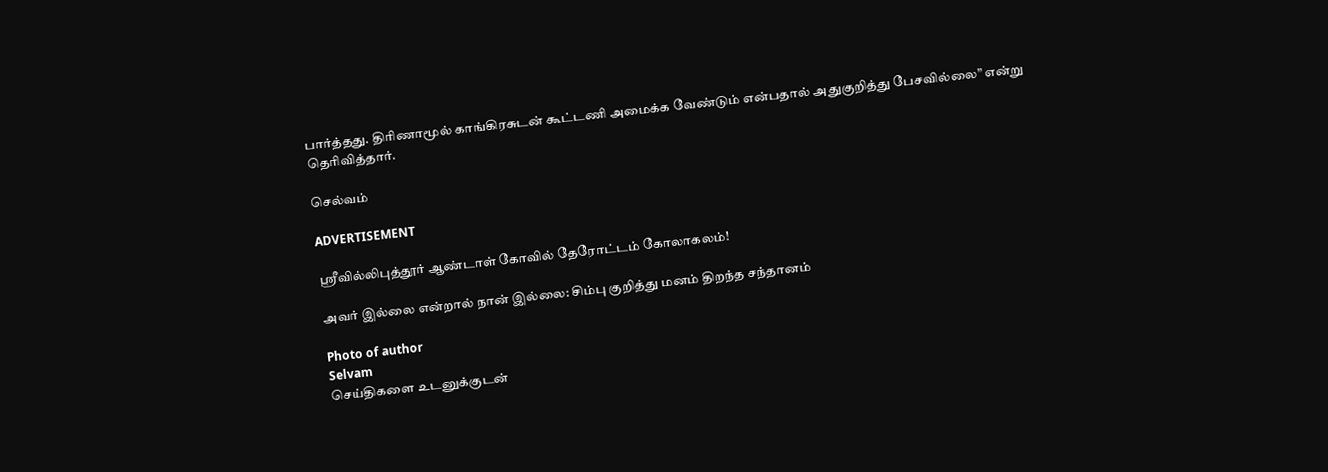பார்த்தது. திரிணாமூல் காங்கிரசுடன் கூட்டணி அமைக்க வேண்டும் என்பதால் அதுகுறித்து பேசவில்லை” என்று தெரிவித்தார்.

செல்வம்

ADVERTISEMENT

ஸ்ரீவில்லிபுத்தூர் ஆண்டாள் கோவில் தேரோட்டம் கோலாகலம்!

அவர் இல்லை என்றால் நான் இல்லை: சிம்பு குறித்து மனம் திறந்த சந்தானம்

Photo of author
Selvam
செய்திகளை உடனுக்குடன்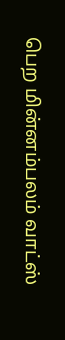பெற மின்னம்பலம் வாட்ஸ்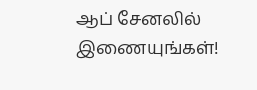ஆப் சேனலில் இணையுங்கள்!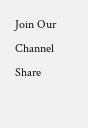Join Our Channel
Share